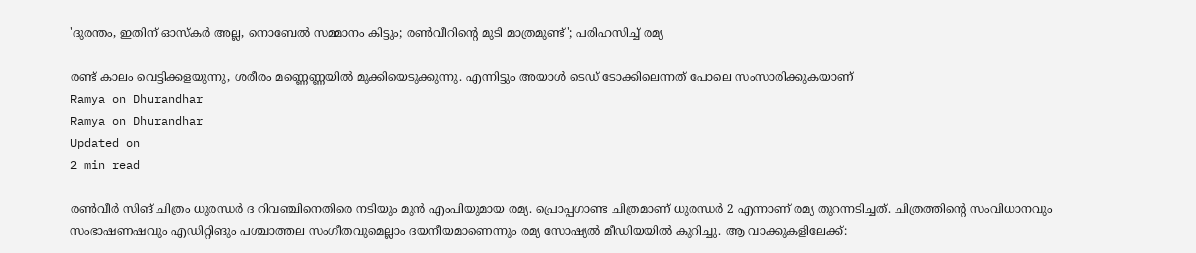'ദുരന്തം, ഇതിന് ഓസ്‌കര്‍ അല്ല, നൊബേല്‍ സമ്മാനം കിട്ടും; രണ്‍വീറിന്റെ മുടി മാത്രമുണ്ട്'; പരിഹസിച്ച് രമ്യ

രണ്ട് കാലം വെട്ടിക്കളയുന്നു, ശരീരം മണ്ണെണ്ണയില്‍ മുക്കിയെടുക്കുന്നു. എന്നിട്ടും അയാള്‍ ടെഡ് ടോക്കിലെന്നത് പോലെ സംസാരിക്കുകയാണ്
Ramya on Dhurandhar
Ramya on Dhurandhar
Updated on
2 min read

രണ്‍വീര്‍ സിങ് ചിത്രം ധുരന്ധര്‍ ദ റിവഞ്ചിനെതിരെ നടിയും മുന്‍ എംപിയുമായ രമ്യ. പ്രൊപ്പഗാണ്ട ചിത്രമാണ് ധുരന്ധര്‍ 2 എന്നാണ് രമ്യ തുറന്നടിച്ചത്. ചിത്രത്തിന്റെ സംവിധാനവും സംഭാഷണഷവും എഡിറ്റിങും പശ്ചാത്തല സംഗീതവുമെല്ലാം ദയനീയമാണെന്നും രമ്യ സോഷ്യല്‍ മീഡിയയില്‍ കുറിച്ചു. ആ വാക്കുകളിലേക്ക്: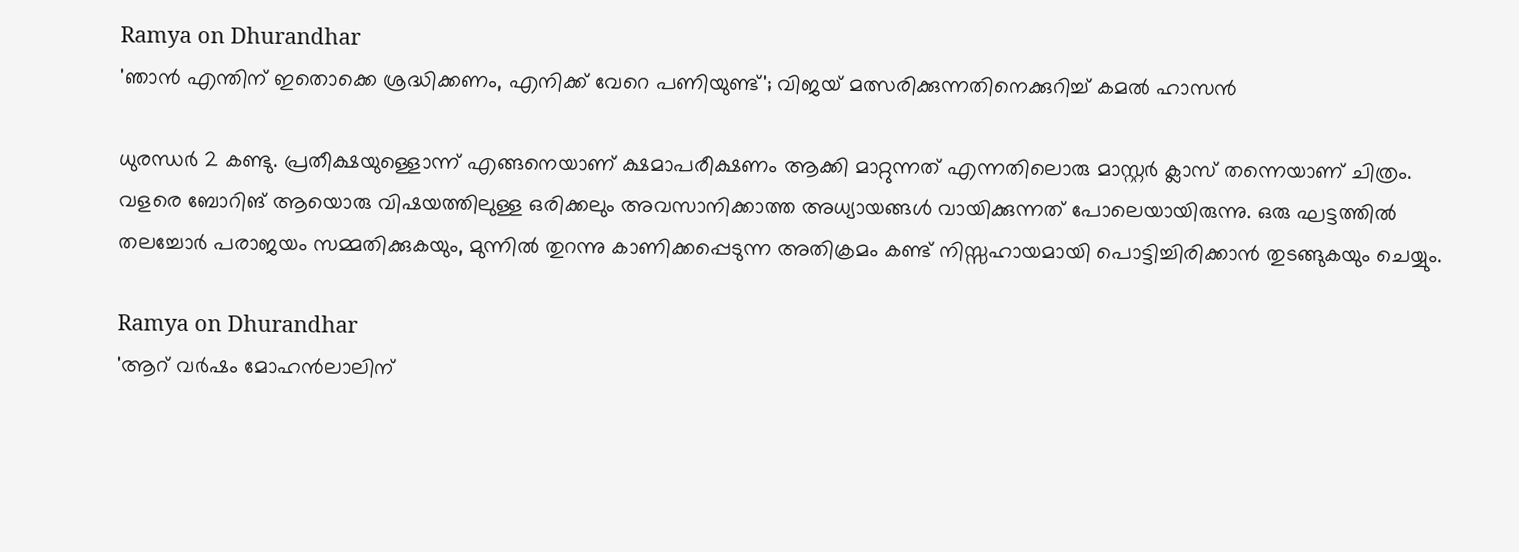Ramya on Dhurandhar
'ഞാൻ എന്തിന് ഇതൊക്കെ ശ്രദ്ധിക്കണം, എനിക്ക് വേറെ പണിയുണ്ട്'; വിജയ് മത്സരിക്കുന്നതിനെക്കുറിച്ച് കമൽ ഹാസൻ

ധുരന്ധര്‍ 2 കണ്ടു. പ്രതീക്ഷയുള്ളൊന്ന് എങ്ങനെയാണ് ക്ഷമാപരീക്ഷണം ആക്കി മാറ്റുന്നത് എന്നതിലൊരു മാസ്റ്റര്‍ ക്ലാസ് തന്നെയാണ് ചിത്രം. വളരെ ബോറിങ് ആയൊരു വിഷയത്തിലുള്ള ഒരിക്കലും അവസാനിക്കാത്ത അധ്യായങ്ങള്‍ വായിക്കുന്നത് പോലെയായിരുന്നു. ഒരു ഘട്ടത്തില്‍ തലച്ചോര്‍ പരാജയം സമ്മതിക്കുകയും, മുന്നില്‍ തുറന്നു കാണിക്കപ്പെടുന്ന അതിക്രമം കണ്ട് നിസ്സഹായമായി പൊട്ടിച്ചിരിക്കാന്‍ തുടങ്ങുകയും ചെയ്യും.

Ramya on Dhurandhar
'ആറ് വര്‍ഷം മോഹന്‍ലാലിന്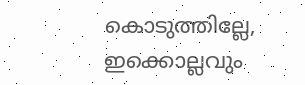കൊടുത്തില്ലേ, ഇക്കൊല്ലവും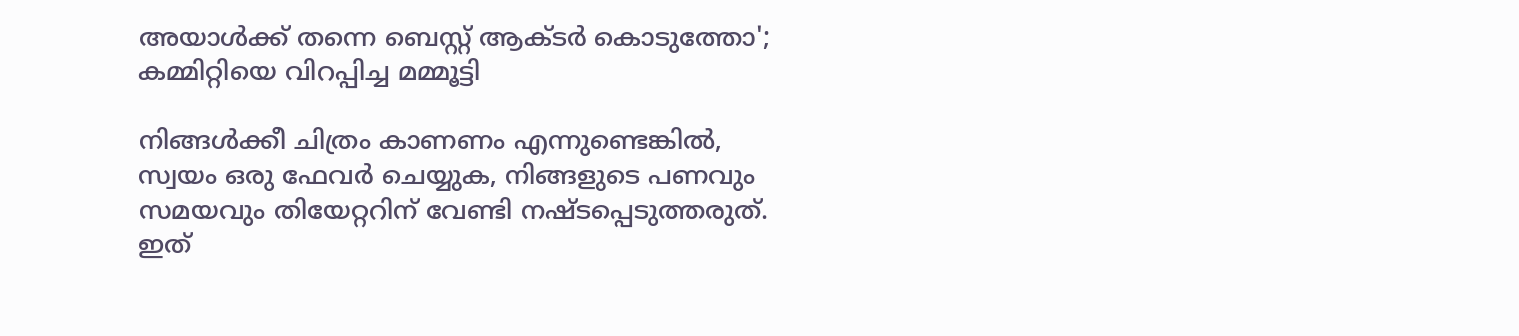അയാള്‍ക്ക് തന്നെ ബെസ്റ്റ് ആക്ടര്‍ കൊടുത്തോ'; കമ്മിറ്റിയെ വിറപ്പിച്ച മമ്മൂട്ടി

നിങ്ങള്‍ക്കീ ചിത്രം കാണണം എന്നുണ്ടെങ്കില്‍, സ്വയം ഒരു ഫേവര്‍ ചെയ്യുക, നിങ്ങളുടെ പണവും സമയവും തിയേറ്ററിന് വേണ്ടി നഷ്ടപ്പെടുത്തരുത്. ഇത്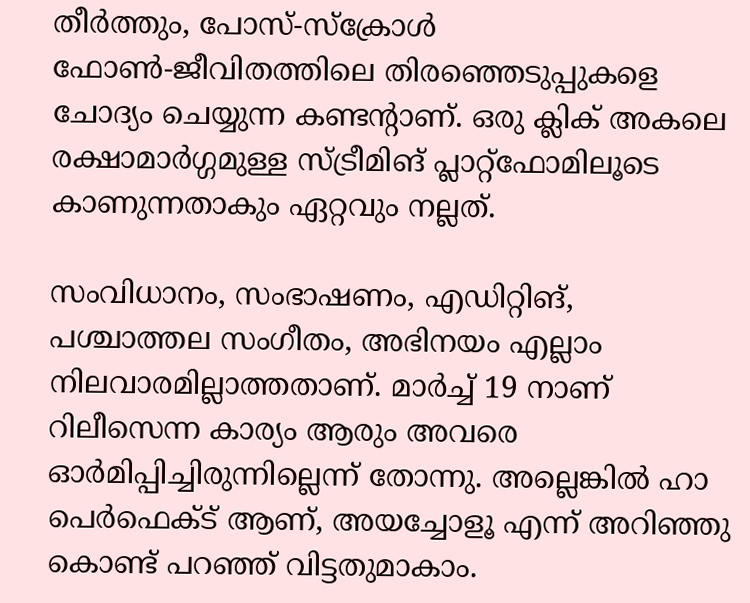തീര്‍ത്തും, പോസ്-സ്‌ക്രോള്‍ ഫോണ്‍-ജീവിതത്തിലെ തിരഞ്ഞെടുപ്പുകളെ ചോദ്യം ചെയ്യുന്ന കണ്ടന്റാണ്. ഒരു ക്ലിക് അകലെ രക്ഷാമാര്‍ഗ്ഗമുള്ള സ്ട്രീമിങ് പ്ലാറ്റ്‌ഫോമിലൂടെ കാണുന്നതാകും ഏറ്റവും നല്ലത്.

സംവിധാനം, സംഭാഷണം, എഡിറ്റിങ്, പശ്ചാത്തല സംഗീതം, അഭിനയം എല്ലാം നിലവാരമില്ലാത്തതാണ്. മാര്‍ച്ച് 19 നാണ് റിലീസെന്ന കാര്യം ആരും അവരെ ഓര്‍മിപ്പിച്ചിരുന്നില്ലെന്ന് തോന്നു. അല്ലെങ്കില്‍ ഹാ പെര്‍ഫെക്ട് ആണ്, അയച്ചോളൂ എന്ന് അറിഞ്ഞു കൊണ്ട് പറഞ്ഞ് വിട്ടതുമാകാം.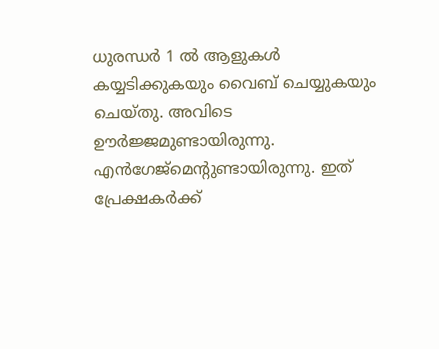ധുരന്ധര്‍ 1 ല്‍ ആളുകള്‍ കയ്യടിക്കുകയും വൈബ് ചെയ്യുകയും ചെയ്തു. അവിടെ ഊര്‍ജ്ജമുണ്ടായിരുന്നു. എന്‍ഗേജ്‌മെന്റുണ്ടായിരുന്നു. ഇത് പ്രേക്ഷകര്‍ക്ക്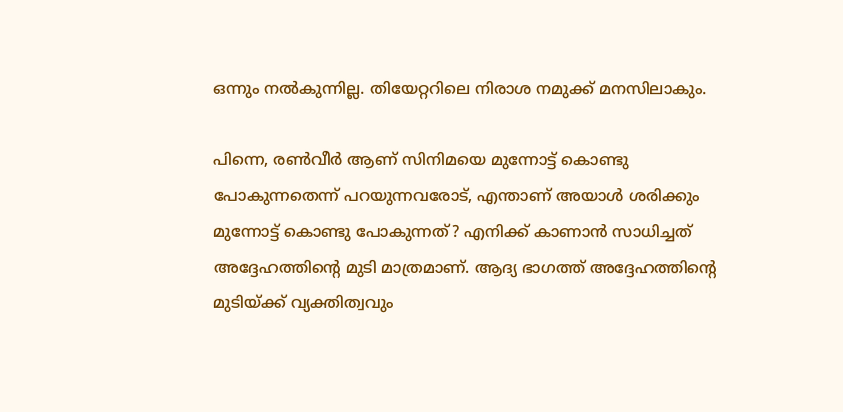ഒന്നും നല്‍കുന്നില്ല. തിയേറ്ററിലെ നിരാശ നമുക്ക് മനസിലാകും.

പിന്നെ, രണ്‍വീര്‍ ആണ് സിനിമയെ മുന്നോട്ട് കൊണ്ടു പോകുന്നതെന്ന് പറയുന്നവരോട്, എന്താണ് അയാള്‍ ശരിക്കും മുന്നോട്ട് കൊണ്ടു പോകുന്നത്? എനിക്ക് കാണാന്‍ സാധിച്ചത് അദ്ദേഹത്തിന്റെ മുടി മാത്രമാണ്. ആദ്യ ഭാഗത്ത് അദ്ദേഹത്തിന്റെ മുടിയ്ക്ക് വ്യക്തിത്വവും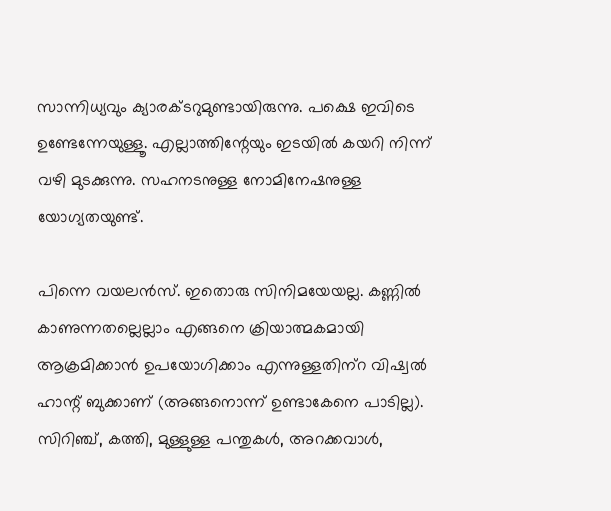സാന്നിധ്യവും ക്യാരക്ടറുമുണ്ടായിരുന്നു. പക്ഷെ ഇവിടെ ഉണ്ടേന്നേയുള്ളൂ. എല്ലാത്തിന്റേയും ഇടയില്‍ കയറി നിന്ന് വഴി മുടക്കുന്നു. സഹനടനുള്ള നോമിനേഷനുള്ള യോഗ്യതയുണ്ട്.

പിന്നെ വയലന്‍സ്. ഇതൊരു സിനിമയേയല്ല. കണ്ണില്‍ കാണുന്നതല്ലെല്ലാം എങ്ങനെ ക്രിയാത്മകമായി ആക്രമിക്കാന്‍ ഉപയോഗിക്കാം എന്നുള്ളതിന്‌റ വിഷ്വല്‍ ഹാന്റ് ബുക്കാണ് (അങ്ങനൊന്ന് ഉണ്ടാകേനെ പാടില്ല). സിറിഞ്ച്, കത്തി, മുള്ളുള്ള പന്തുകള്‍, അറക്കവാള്‍,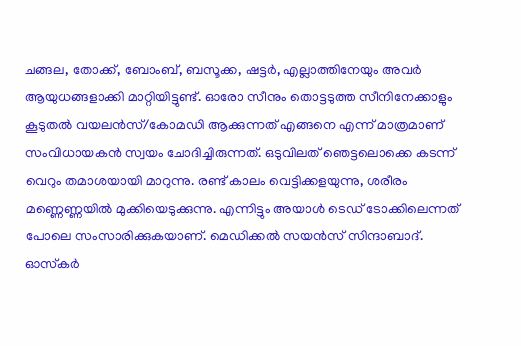ചങ്ങല, തോക്ക്, ബോംബ്, ബസൂക്ക, ഷട്ടര്‍, എല്ലാത്തിനേയും അവര്‍ ആയുധങ്ങളാക്കി മാറ്റിയിട്ടുണ്ട്. ഓരോ സീനും തൊട്ടടുത്ത സീനിനേക്കാളും കൂടുതല്‍ വയലന്‍സ്/കോമഡി ആക്കുന്നത് എങ്ങനെ എന്ന് മാത്രമാണ് സംവിധായകന്‍ സ്വയം ചോദിച്ചിരുന്നത്. ഒടുവിലത് ഞെട്ടലൊക്കെ കടന്ന് വെറും തമാശയായി മാറുന്നു. രണ്ട് കാലം വെട്ടിക്കളയുന്നു, ശരീരം മണ്ണെണ്ണയില്‍ മുക്കിയെടുക്കുന്നു. എന്നിട്ടും അയാള്‍ ടെഡ് ടോക്കിലെന്നത് പോലെ സംസാരിക്കുകയാണ്. മെഡിക്കല്‍ സയന്‍സ് സിന്ദാബാദ്. ഓസ്‌കര്‍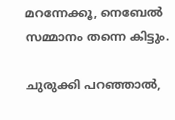മറന്നേക്കൂ, നെബേല്‍ സമ്മാനം തന്നെ കിട്ടും.

ചുരുക്കി പറഞ്ഞാല്‍,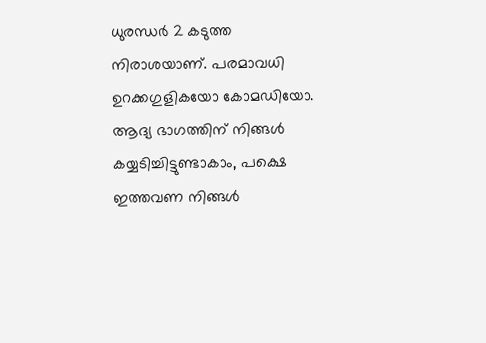ധുരന്ധര്‍ 2 കടുത്ത നിരാശയാണ്. പരമാവധി ഉറക്കഗുളികയോ കോമഡിയോ. ആദ്യ ഭാഗത്തിന് നിങ്ങള്‍ കയ്യടിച്ചിട്ടുണ്ടാകാം, പക്ഷെ ഇത്തവണ നിങ്ങള്‍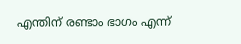എന്തിന് രണ്ടാം ഭാഗം എന്ന്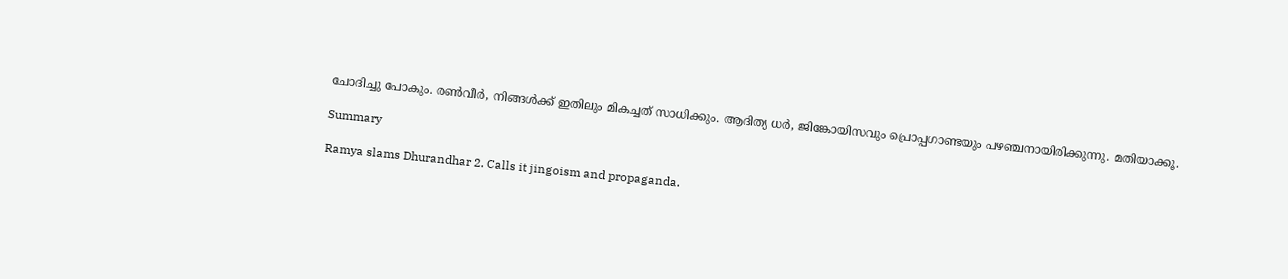ചോദിച്ചു പോകും. രണ്‍വീര്‍, നിങ്ങള്‍ക്ക് ഇതിലും മികച്ചത് സാധിക്കും. ആദിത്യ ധര്‍, ജിങ്കോയിസവും പ്രൊപ്പഗാണ്ടയും പഴഞ്ചനായിരിക്കുന്നു. മതിയാക്കൂ.

Summary

Ramya slams Dhurandhar 2. Calls it jingoism and propaganda.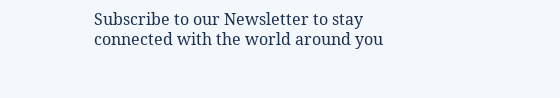Subscribe to our Newsletter to stay connected with the world around you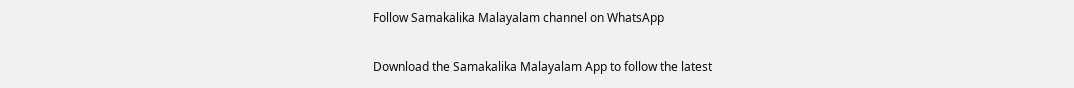Follow Samakalika Malayalam channel on WhatsApp

Download the Samakalika Malayalam App to follow the latest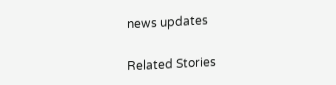news updates

Related Stories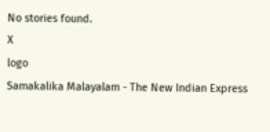No stories found.
X
logo
Samakalika Malayalam - The New Indian Express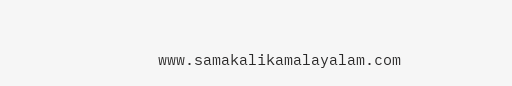www.samakalikamalayalam.com